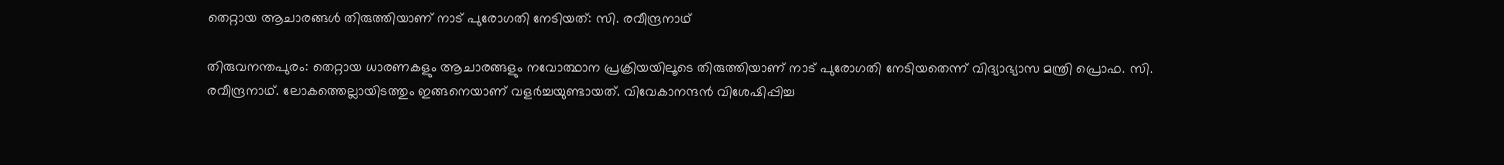തെറ്റായ ആചാരങ്ങള്‍ തിരുത്തിയാണ് നാട് പുരോഗതി നേടിയത്: സി. രവീന്ദ്രനാഥ്

തിരുവനന്തപുരം: തെറ്റായ ധാരണകളും ആചാരങ്ങളും നവോത്ഥാന പ്രക്രിയയിലൂടെ തിരുത്തിയാണ് നാട് പുരോഗതി നേടിയതെന്ന് വിദ്യാഭ്യാസ മന്ത്രി പ്രൊഫ. സി. രവീന്ദ്രനാഥ്. ലോകത്തെല്ലായിടത്തും ഇങ്ങനെയാണ് വളര്‍ച്ചയുണ്ടായത്. വിവേകാനന്ദന്‍ വിശേഷിപ്പിച്ച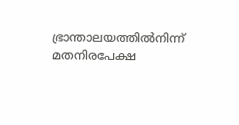ഭ്രാന്താലയത്തില്‍നിന്ന് മതനിരപേക്ഷ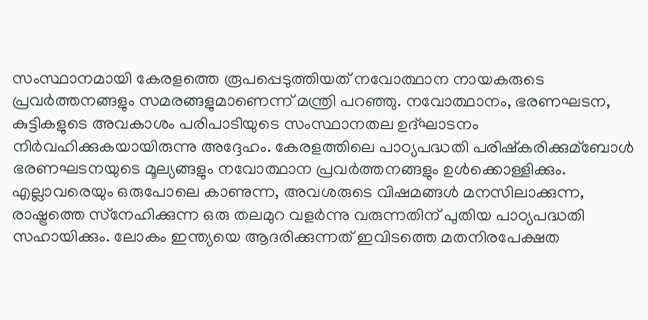സംസ്ഥാനമായി കേരളത്തെ രൂപപ്പെടുത്തിയത് നവോത്ഥാന നായകരുടെ പ്രവര്‍ത്തനങ്ങളും സമരങ്ങളുമാണെന്ന് മന്ത്രി പറഞ്ഞു. നവോത്ഥാനം, ഭരണഘടന, കുട്ടികളുടെ അവകാശം പരിപാടിയുടെ സംസ്ഥാനതല ഉദ്ഘാടനം നിര്‍വഹിക്കുകയായിരുന്നു അദ്ദേഹം. കേരളത്തിലെ പാഠ്യപദ്ധതി പരിഷ്‌കരിക്കുമ്ബോള്‍ ഭരണഘടനയുടെ മൂല്യങ്ങളും നവോത്ഥാന പ്രവര്‍ത്തനങ്ങളും ഉള്‍ക്കൊള്ളിക്കും. എല്ലാവരെയും ഒരുപോലെ കാണുന്ന, അവശരുടെ വിഷമങ്ങള്‍ മനസിലാക്കുന്ന, രാഷ്ട്രത്തെ സ്‌നേഹിക്കുന്ന ഒരു തലമുറ വളര്‍ന്നു വരുന്നതിന് പുതിയ പാഠ്യപദ്ധതി സഹായിക്കും. ലോകം ഇന്ത്യയെ ആദരിക്കുന്നത് ഇവിടത്തെ മതനിരപേക്ഷത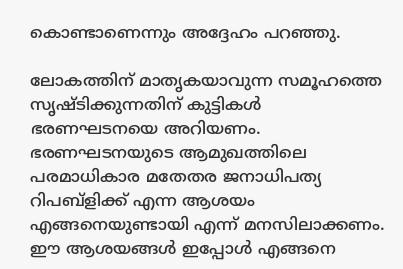കൊണ്ടാണെന്നും അദ്ദേഹം പറഞ്ഞു.

ലോകത്തിന് മാതൃകയാവുന്ന സമൂഹത്തെ സൃഷ്ടിക്കുന്നതിന് കുട്ടികള്‍ ഭരണഘടനയെ അറിയണം. ഭരണഘടനയുടെ ആമുഖത്തിലെ പരമാധികാര മതേതര ജനാധിപത്യ റിപബ്‌ളിക്ക് എന്ന ആശയം എങ്ങനെയുണ്ടായി എന്ന് മനസിലാക്കണം. ഈ ആശയങ്ങള്‍ ഇപ്പോള്‍ എങ്ങനെ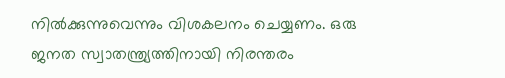നില്‍ക്കുന്നുവെന്നും വിശകലനം ചെയ്യണം. ഒരു ജനത സ്വാതന്ത്ര്യത്തിനായി നിരന്തരം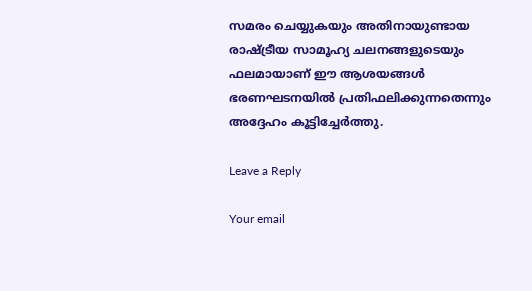സമരം ചെയ്യുകയും അതിനായുണ്ടായ രാഷ്ട്രീയ സാമൂഹ്യ ചലനങ്ങളുടെയും ഫലമായാണ് ഈ ആശയങ്ങള്‍ ഭരണഘടനയില്‍ പ്രതിഫലിക്കുന്നതെന്നും അദ്ദേഹം കൂട്ടിച്ചേര്‍ത്തു.

Leave a Reply

Your email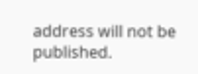address will not be published.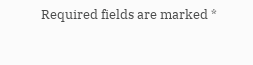Required fields are marked *